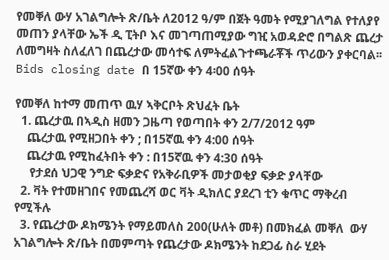የመቐለ ውሃ አገልግሎት ጽ/ቤት ለ2012 ዓ/ም በጀት ዓመት የሚያገለግል የተለያየ መጠን ያላቸው ኤች ዲ ፒትቦ እና መገጣጠሚያው ግዢ አወዳድሮ በግልጽ ጨረታ ለመግዛት ስለፈለገ በጨረታው መሳተፍ ለምትፈልጉተጫራቾች ጥሪውን ያቀርባል፡፡ Bids closing date በ 15ኛው ቀን 4፡00 ሰዓት

የመቐለ ከተማ መጠጥ ዉሃ ኣቅርቦት ጽህፈት ቤት
  1. ጨረታዉ በኣዲስ ዘመን ጋዜጣ የወጣበት ቀን 2/7/2012 ዓም
    ጨረታዉ የሚዘጋበት ቀን ; በ15ኛዉ ቀን 4:00 ሰዓት
    ጨረታዉ የሚከፈትበት ቀን : በ15ኛዉ ቀን 4:30 ሰዓት
     የታደሰ ህጋዊ ንግድ ፍቃድና የአቅራቢዎች መታወቂያ ፍቃድ ያላቸው
  2. ቫት የተመዘገበና የመጨረሻ ወር ቫት ዲክለር ያደረገ ቲን ቁጥር ማቅረብ የሚችሉ
  3. የጨረታው ዶክሜንት የማይመለስ 200(ሁለት መቶ) በመክፈል መቐለ  ውሃ አገልግሎት ጽ/ቤት በመምጣት የጨረታው ዶክሜንት ከደጋፊ ስራ ሂደት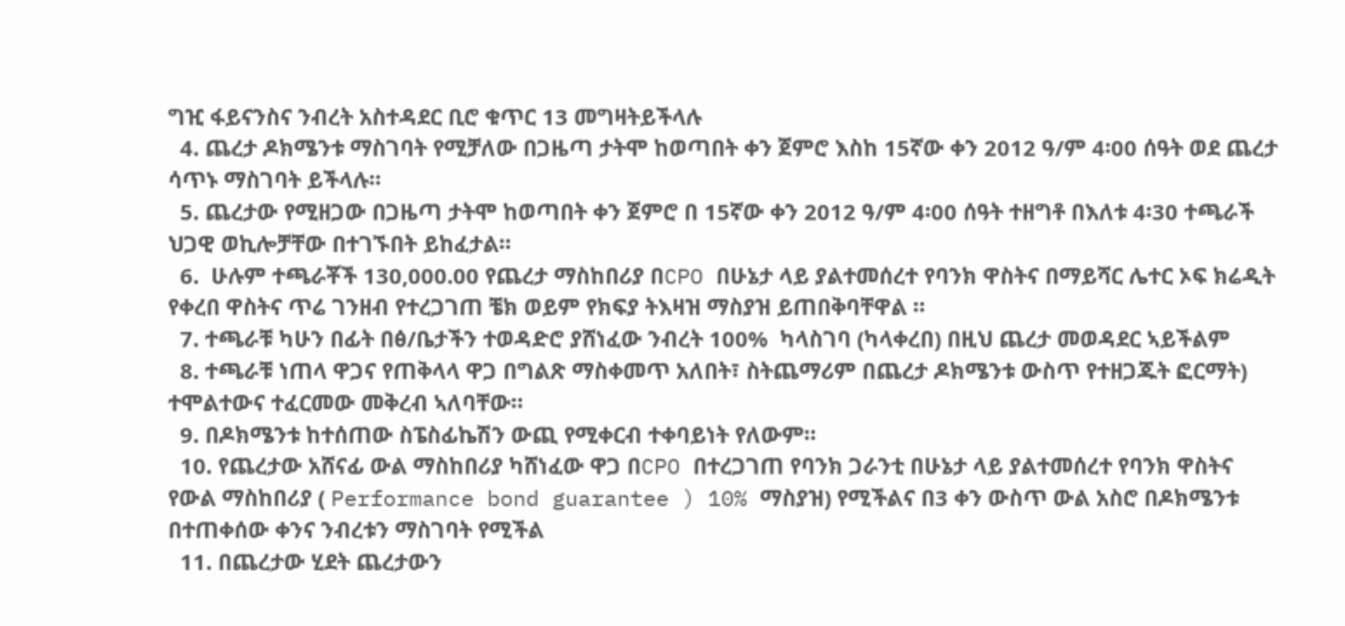ግዢ ፋይናንስና ንብረት አስተዳደር ቢሮ ቁጥር 13 መግዛትይችላሉ
  4. ጨረታ ዶክሜንቱ ማስገባት የሚቻለው በጋዜጣ ታትሞ ከወጣበት ቀን ጀምሮ እስከ 15ኛው ቀን 2012 ዓ/ም 4፡00 ሰዓት ወደ ጨረታ ሳጥኑ ማስገባት ይችላሉ።
  5. ጨረታው የሚዘጋው በጋዜጣ ታትሞ ከወጣበት ቀን ጀምሮ በ 15ኛው ቀን 2012 ዓ/ም 4፡00 ሰዓት ተዘግቶ በእለቱ 4፡30 ተጫራች ህጋዊ ወኪሎቻቸው በተገኙበት ይከፈታል።
  6.  ሁሉም ተጫራቾች 130,000.00 የጨረታ ማስከበሪያ በCPO በሁኔታ ላይ ያልተመሰረተ የባንክ ዋስትና በማይሻር ሌተር ኦፍ ክሬዲት የቀረበ ዋስትና ጥሬ ገንዘብ የተረጋገጠ ቼክ ወይም የክፍያ ትእዛዝ ማስያዝ ይጠበቅባቸዋል ።
  7. ተጫራቹ ካሁን በፊት በፅ/ቤታችን ተወዳድሮ ያሸነፈው ንብረት 100%  ካላስገባ (ካላቀረበ) በዚህ ጨረታ መወዳደር ኣይችልም
  8. ተጫራቹ ነጠላ ዋጋና የጠቅላላ ዋጋ በግልጽ ማስቀመጥ አለበት፣ ስትጨማሪም በጨረታ ዶክሜንቱ ውስጥ የተዘጋጁት ፎርማት) ተሞልተውና ተፈርመው መቅረብ ኣለባቸው።
  9. በዶክሜንቱ ከተሰጠው ስፔስፊኬሽን ውጪ የሚቀርብ ተቀባይነት የለውም።
  10. የጨረታው አሸናፊ ውል ማስከበሪያ ካሸነፈው ዋጋ በCPO በተረጋገጠ የባንክ ጋራንቲ በሁኔታ ላይ ያልተመሰረተ የባንክ ዋስትና የውል ማስከበሪያ ( Performance bond guarantee ) 10% ማስያዝ) የሚችልና በ3 ቀን ውስጥ ውል አስሮ በዶክሜንቱ በተጠቀሰው ቀንና ንብረቱን ማስገባት የሚችል
  11. በጨረታው ሂደት ጨረታውን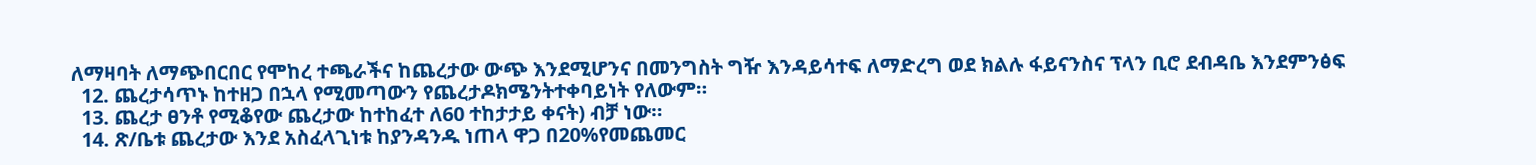ለማዛባት ለማጭበርበር የሞከረ ተጫራችና ከጨረታው ውጭ እንደሚሆንና በመንግስት ግዥ እንዳይሳተፍ ለማድረግ ወደ ክልሉ ፋይናንስና ፕላን ቢሮ ደብዳቤ እንደምንፅፍ
  12. ጨረታሳጥኑ ከተዘጋ በኋላ የሚመጣውን የጨረታዶክሜንትተቀባይነት የለውም።
  13. ጨረታ ፀንቶ የሚቆየው ጨረታው ከተከፈተ ለ60 ተከታታይ ቀናት) ብቻ ነው።
  14. ጽ/ቤቱ ጨረታው እንደ አስፈላጊነቱ ከያንዳንዱ ነጠላ ዋጋ በ20%የመጨመር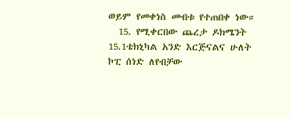ወይም የመቀነስ መብቱ የተጠበቀ ነው።
  15. የሚቀርበው ጨረታ ዶክሜንት 15.1ቴክኒካል አንድ እርጅናልና ሁለት ኮፒ ሰነድ ለየብቻው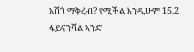አሽጎ ማቅረብ? የሚችል እንዲሁም 15.2 ፋይናንሻል ኣንድ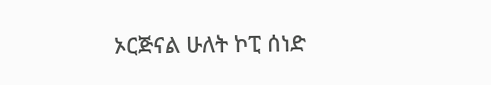ኦርጅናል ሁለት ኮፒ ሰነድ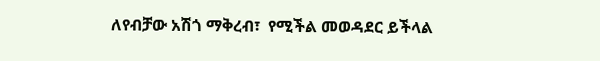ለየብቻው አሽጎ ማቅረብ፣  የሚችል መወዳደር ይችላል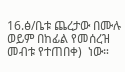16.ፅ/ቤቱ ጨረታው በሙሉ ወይም በከፊል የመሰረዝ መብቱ የተጠበቀ)  ነው።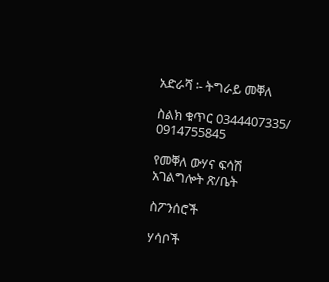አድራሻ ፡- ትግራይ መቐለ

ስልክ ቁጥር 0344407335/ 0914755845

የመቐለ ውሃና ፍሳሽ አገልግሎት ጽ/ቤት

ስፖንሰሮች

ሃሳቦች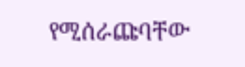የሚሰራጩባቸው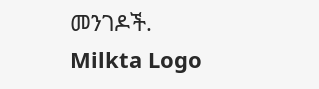መንገዶች.
Milkta Logo